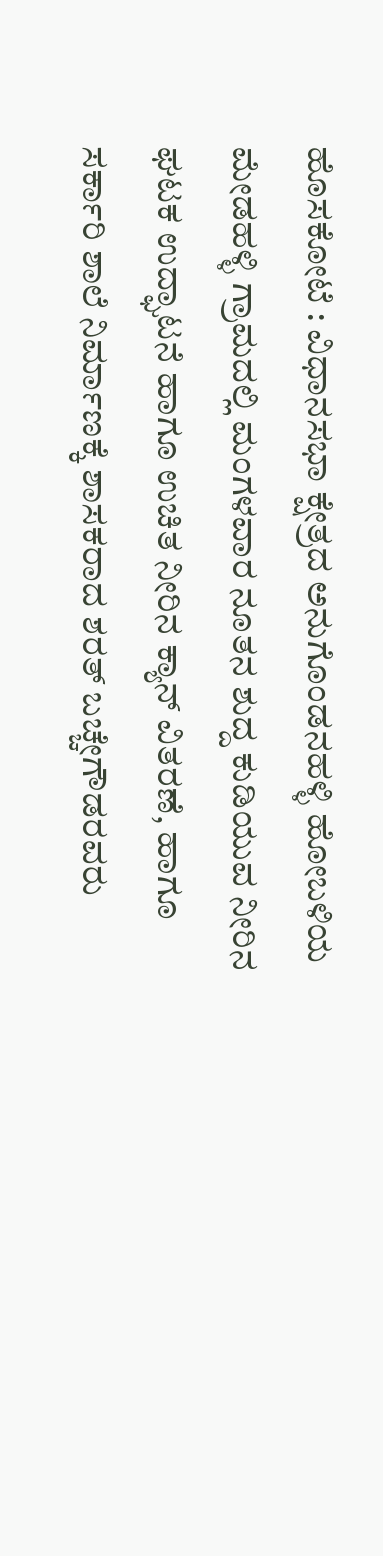ಹೊಸಕೋಟೆ : ವಿಧಾನಸಭಾ ಕ್ಷೇತ್ರದ ಅನುಗೊಂಡನಹಳ್ಳಿ ಹೋಬಳಿಯ ಮೇಡಹಳ್ಳಿ ಗ್ರಾಮದಲ್ಲಿ ಮಂಗಳವಾರ ನೂತನ ಶುದ್ದ ಕುಡಿಯುವ ನೀರಿನ ಘಟಕ ಉದ್ಘಾಟನೆ ಹಾಗೂ ಉಚಿತ ನೀರಿನ ಕ್ಯಾನ್ ವಿತರಣೆ, ಹಾಗೂ ಸರ್ಕಾರಿ ಶಾಲೆ ನಿರ್ಮಾಣಕ್ಕೆ ಶಾಸಕರಾದ ಶರತ್ ಬಚ್ಚೇಗೌಡರವರು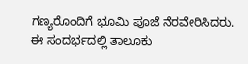ಗಣ್ಯರೊಂದಿಗೆ ಭೂಮಿ ಪೂಜೆ ನೆರವೇರಿಸಿದರು. ಈ ಸಂದರ್ಭದಲ್ಲಿ ತಾಲೂಕು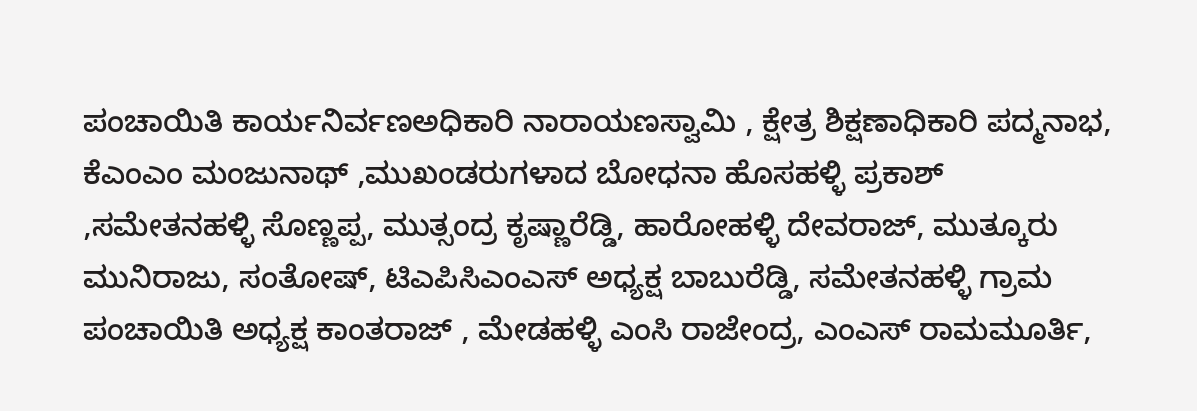ಪಂಚಾಯಿತಿ ಕಾರ್ಯನಿರ್ವಣಅಧಿಕಾರಿ ನಾರಾಯಣಸ್ವಾಮಿ , ಕ್ಷೇತ್ರ ಶಿಕ್ಷಣಾಧಿಕಾರಿ ಪದ್ಮನಾಭ, ಕೆಎಂಎಂ ಮಂಜುನಾಥ್ ,ಮುಖಂಡರುಗಳಾದ ಬೋಧನಾ ಹೊಸಹಳ್ಳಿ ಪ್ರಕಾಶ್ ,ಸಮೇತನಹಳ್ಳಿ ಸೊಣ್ಣಪ್ಪ, ಮುತ್ಸಂದ್ರ ಕೃಷ್ಣಾರೆಡ್ಡಿ, ಹಾರೋಹಳ್ಳಿ ದೇವರಾಜ್, ಮುತ್ಕೂರು ಮುನಿರಾಜು, ಸಂತೋಷ್, ಟಿಎಪಿಸಿಎಂಎಸ್ ಅಧ್ಯಕ್ಷ ಬಾಬುರೆಡ್ಡಿ, ಸಮೇತನಹಳ್ಳಿ ಗ್ರಾಮ ಪಂಚಾಯಿತಿ ಅಧ್ಯಕ್ಷ ಕಾಂತರಾಜ್ , ಮೇಡಹಳ್ಳಿ ಎಂಸಿ ರಾಜೇಂದ್ರ, ಎಂಎಸ್ ರಾಮಮೂರ್ತಿ,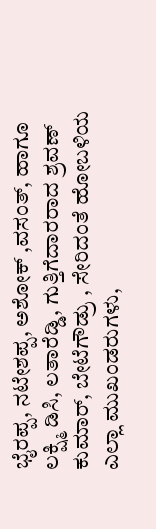ಭೈರಪ್ಪ, ನಟೇಶಪ್ಪ, ಅಶೋಕ್ ,ವಸಂತ್, ಹಾಗೂ ಲಕ್ಷ್ಮಿ ಡಿಸಿ, ಲತಾರೆಡ್ಡಿ, ಗುತ್ತಿಗೆದಾರರಾದ ಶ್ರವಣ್ ಕುಮಾರ್, ಬೇಟೆಗೌಡ್ರು , ಸೇರಿದಂತೆ ಹೋಬಳಿಯ ಎಲ್ಲಾ ಮುಖಂಡರುಗಳು,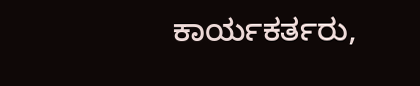ಕಾರ್ಯಕರ್ತರು,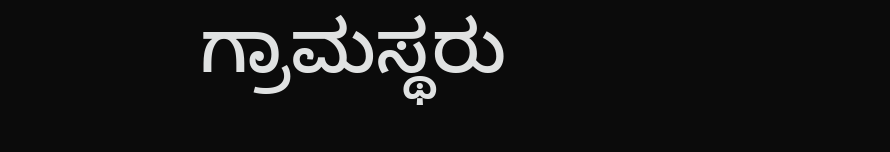ಗ್ರಾಮಸ್ಥರು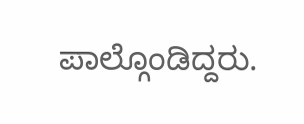ಪಾಲ್ಗೊಂಡಿದ್ದರು.